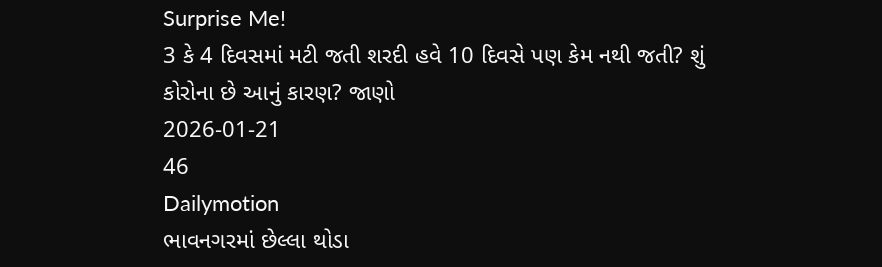Surprise Me!
3 કે 4 દિવસમાં મટી જતી શરદી હવે 10 દિવસે પણ કેમ નથી જતી? શું કોરોના છે આનું કારણ? જાણો
2026-01-21
46
Dailymotion
ભાવનગરમાં છેલ્લા થોડા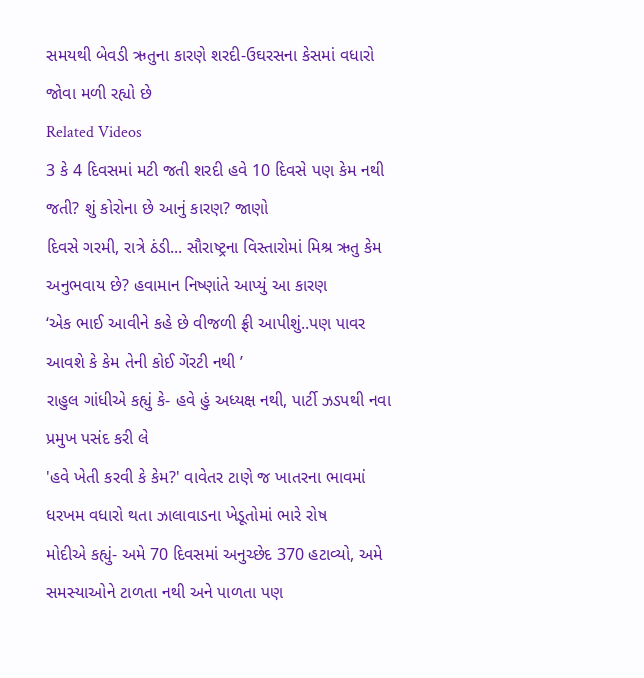સમયથી બેવડી ઋતુના કારણે શરદી-ઉઘરસના કેસમાં વધારો જોવા મળી રહ્યો છે
Related Videos
3 કે 4 દિવસમાં મટી જતી શરદી હવે 10 દિવસે પણ કેમ નથી જતી? શું કોરોના છે આનું કારણ? જાણો
દિવસે ગરમી, રાત્રે ઠંડી... સૌરાષ્ટ્રના વિસ્તારોમાં મિશ્ર ઋતુ કેમ અનુભવાય છે? હવામાન નિષ્ણાંતે આપ્યું આ કારણ
‘એક ભાઈ આવીને કહે છે વીજળી ફ્રી આપીશું..પણ પાવર આવશે કે કેમ તેની કોઈ ગેંરટી નથી ’
રાહુલ ગાંધીએ કહ્યું કે- હવે હું અધ્યક્ષ નથી, પાર્ટી ઝડપથી નવા પ્રમુખ પસંદ કરી લે
'હવે ખેતી કરવી કે કેમ?' વાવેતર ટાણે જ ખાતરના ભાવમાં ધરખમ વધારો થતા ઝાલાવાડના ખેડૂતોમાં ભારે રોષ
મોદીએ કહ્યું- અમે 70 દિવસમાં અનુચ્છેદ 370 હટાવ્યો, અમે સમસ્યાઓને ટાળતા નથી અને પાળતા પણ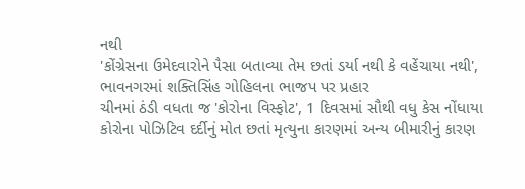નથી
'કોંગ્રેસના ઉમેદવારોને પૈસા બતાવ્યા તેમ છતાં ડર્યા નથી કે વહેંચાયા નથી', ભાવનગરમાં શક્તિસિંહ ગોહિલના ભાજપ પર પ્રહાર
ચીનમાં ઠંડી વધતા જ 'કોરોના વિસ્ફોટ', 1 દિવસમાં સૌથી વધુ કેસ નોંધાયા
કોરોના પોઝિટિવ દર્દીનું મોત છતાં મૃત્યુના કારણમાં અન્ય બીમારીનું કારણ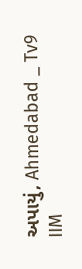અપાયું, Ahmedabad _ Tv9
IIM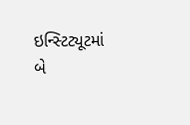ઇન્સ્ટિટ્યૂટમાં બે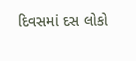દિવસમાં દસ લોકો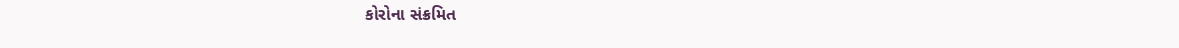કોરોના સંક્રમિત